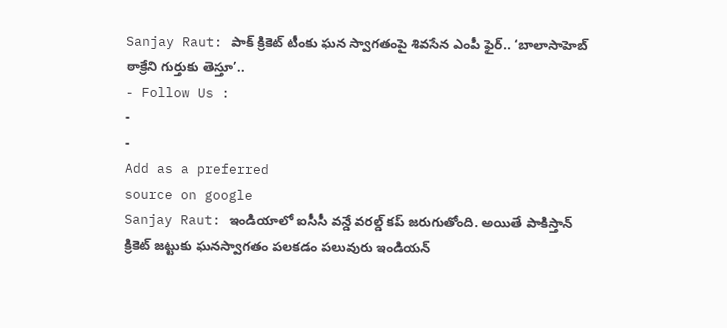Sanjay Raut: పాక్ క్రికెట్ టీంకు ఘన స్వాగతంపై శివసేన ఎంపీ ఫైర్.. ‘బాలాసాహెబ్ ఠాక్రేని గుర్తుకు తెస్తూ’..
- Follow Us :
-
-
Add as a preferred
source on google
Sanjay Raut: ఇండియాలో ఐసీసీ వన్డే వరల్డ్ కప్ జరుగుతోంది. అయితే పాకిస్తాన్ క్రికెట్ జట్టుకు ఘనస్వాగతం పలకడం పలువురు ఇండియన్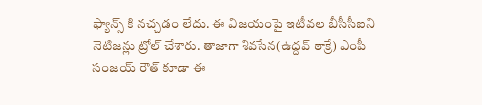ఫ్యాన్స్ కి నచ్చడం లేదు. ఈ విజయంపై ఇటీవల బీసీసీఐని నెటిజన్లు ట్రోల్ చేశారు. తాజాగా శివసేన(ఉద్దవ్ ఠాక్రే) ఎంపీ సంజయ్ రౌత్ కూడా ఈ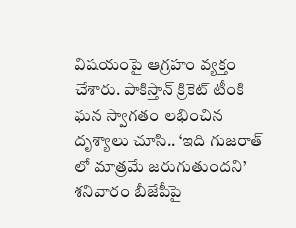విషయంపై ఆగ్రహం వ్యక్తం చేశారు. పాకిస్తాన్ క్రికెట్ టీంకి ఘన స్వాగతం లభించిన దృశ్యాలు చూసి.. ‘ఇది గుజరాత్ లో మాత్రమే జరుగుతుందని’ శనివారం బీజేపీపై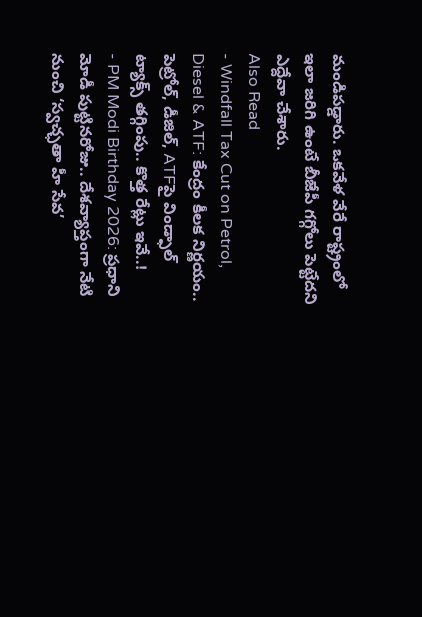మండిపడ్డారు. ఒకవేళ వేరే రాష్ట్రంలో ఇలా జరిగి ఉంటే బీజేపీ గగ్గోలు పెట్టేదని ఎద్దేవా చేశారు.
Also Read
- Windfall Tax Cut on Petrol, Diesel & ATF: కేంద్రం కీలక నిర్ణయం.. పెట్రోల్, డీజిల్, ATFపై విండ్ఫాల్ ట్యాక్స్ తగ్గింపు.. కొత్త రేట్లు ఇవే..!
- PM Modi Birthday 2026: ప్రధాని మోడీ పుట్టినరోజు.. దేశవ్యాప్తంగా నేటి నుంచి ‘స్వచ్ఛతా హీ సేవ’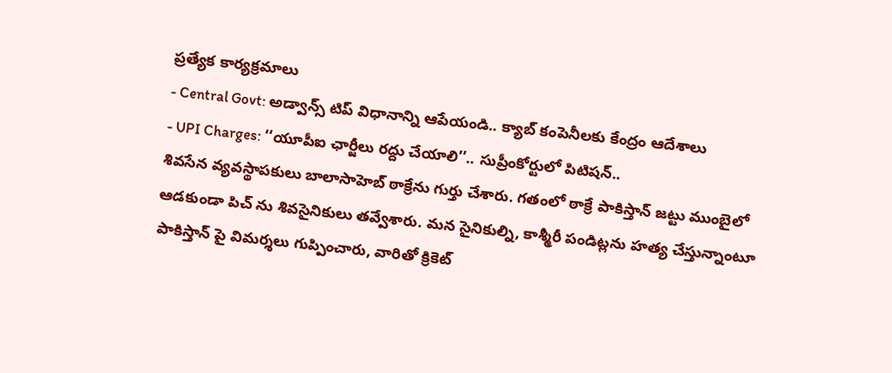ప్రత్యేక కార్యక్రమాలు
- Central Govt: అడ్వాన్స్ టిప్ విధానాన్ని ఆపేయండి.. క్యాబ్ కంపెనీలకు కేంద్రం ఆదేశాలు
- UPI Charges: ‘‘యూపీఐ ఛార్జీలు రద్దు చేయాలి’’.. సుప్రీంకోర్టులో పిటిషన్..
శివసేన వ్యవస్థాపకులు బాలాసాహెబ్ ఠాక్రేను గుర్తు చేశారు. గతంలో ఠాక్రే పాకిస్తాన్ జట్టు ముంబైలో ఆడకుండా పిచ్ ను శివసైనికులు తవ్వేశారు. మన సైనికుల్ని, కాశ్మీరీ పండిట్లను హత్య చేస్తున్నాంటూ పాకిస్తాన్ పై విమర్శలు గుప్పించారు, వారితో క్రికెట్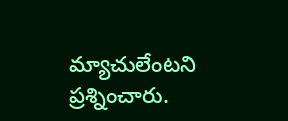మ్యాచులేంటని ప్రశ్నించారు.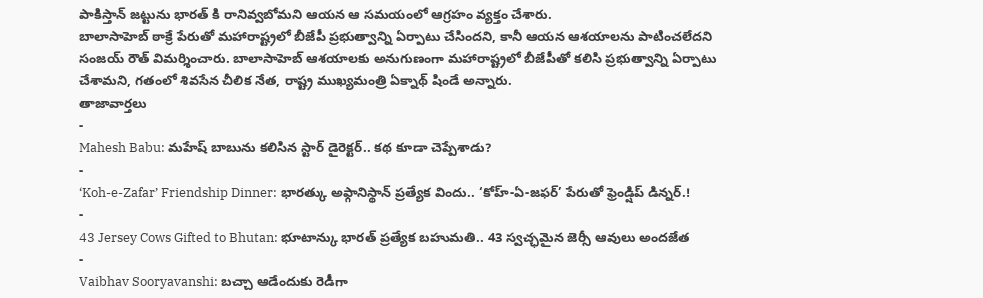పాకిస్తాన్ జట్టును భారత్ కి రానివ్వబోమని ఆయన ఆ సమయంలో ఆగ్రహం వ్యక్తం చేశారు.
బాలాసాహెబ్ ఠాక్రే పేరుతో మహారాష్ట్రలో బీజేపీ ప్రభుత్వాన్ని ఏర్పాటు చేసిందని, కానీ ఆయన ఆశయాలను పాటించలేదని సంజయ్ రౌత్ విమర్శించారు. బాలాసాహెబ్ ఆశయాలకు అనుగుణంగా మహారాష్ట్రలో బీజేపీతో కలిసి ప్రభుత్వాన్ని ఏర్పాటు చేశామని, గతంలో శివసేన చీలిక నేత, రాష్ట్ర ముఖ్యమంత్రి ఏక్నాథ్ షిండే అన్నారు.
తాజావార్తలు
-
Mahesh Babu: మహేష్ బాబును కలిసిన స్టార్ డైరెక్టర్.. కథ కూడా చెప్పేశాడు?
-
‘Koh-e-Zafar’ Friendship Dinner: భారత్కు అఫ్గానిస్థాన్ ప్రత్యేక విందు.. ‘కోహ్-ఏ-జఫర్’ పేరుతో ఫ్రెండ్షిప్ డిన్నర్.!
-
43 Jersey Cows Gifted to Bhutan: భూటాన్కు భారత్ ప్రత్యేక బహుమతి.. 43 స్వచ్ఛమైన జెర్సీ ఆవులు అందజేత
-
Vaibhav Sooryavanshi: బచ్చా ఆడేందుకు రెడీగా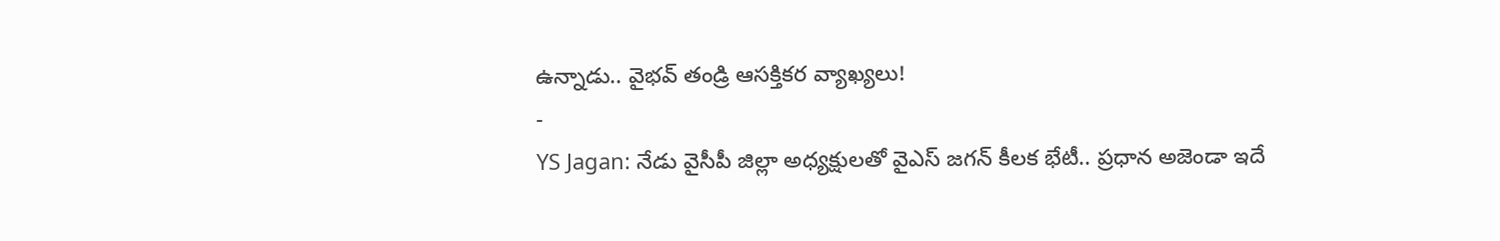ఉన్నాడు.. వైభవ్ తండ్రి ఆసక్తికర వ్యాఖ్యలు!
-
YS Jagan: నేడు వైసీపీ జిల్లా అధ్యక్షులతో వైఎస్ జగన్ కీలక భేటీ.. ప్రధాన అజెండా ఇదే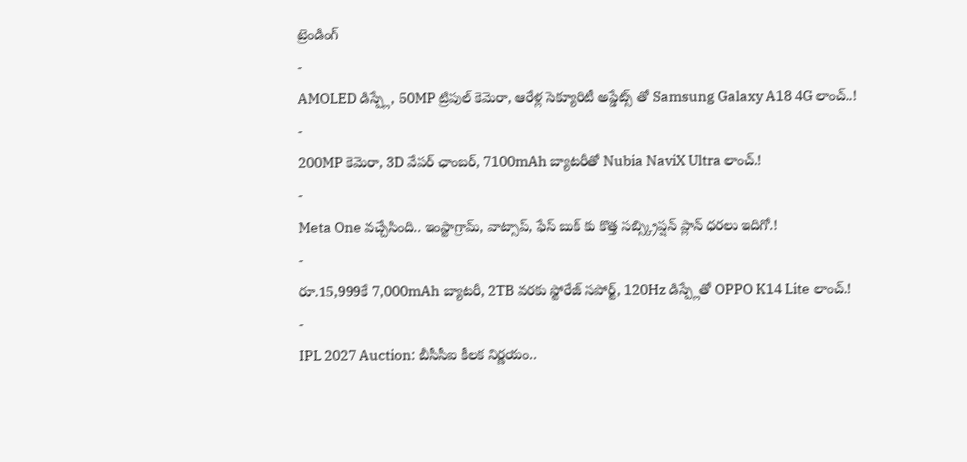ట్రెండింగ్
-
AMOLED డిస్ప్లే, 50MP ట్రిపుల్ కెమెరా, ఆరేళ్ల సెక్యూరిటీ అప్డేట్స్ తో Samsung Galaxy A18 4G లాంచ్..!
-
200MP కెమెరా, 3D వేపర్ ఛాంబర్, 7100mAh బ్యాటరీతో Nubia NaviX Ultra లాంచ్.!
-
Meta One వచ్చేసింది.. ఇంస్టాగ్రామ్, వాట్సాప్, ఫేస్ బుక్ కు కొత్త సబ్స్క్రిప్షన్ ప్లాన్ ధరలు ఇదిగో.!
-
రూ.15,999కే 7,000mAh బ్యాటరీ, 2TB వరకు స్టోరేజ్ సపోర్ట్, 120Hz డిస్ప్లేతో OPPO K14 Lite లాంచ్.!
-
IPL 2027 Auction: బీసీసీఐ కీలక నిర్ణయం..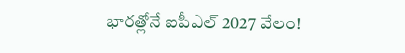భారత్లోనే ఐపీఎల్ 2027 వేలం!